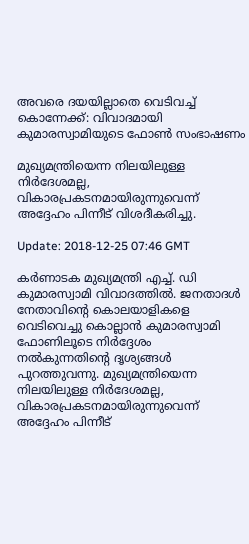അവരെ ദയയില്ലാതെ വെടിവച്ച് കൊന്നേക്ക്: വിവാദമായി കുമാരസ്വാമിയുടെ ഫോണ്‍ സംഭാഷണം

മുഖ്യമന്ത്രിയെന്ന നിലയിലുള്ള നിര്‍ദേശമല്ല, വികാരപ്രകടനമായിരുന്നുവെന്ന് അദ്ദേഹം പിന്നീട് വിശദീകരിച്ചു.

Update: 2018-12-25 07:46 GMT

കര്‍ണാടക മുഖ്യമന്ത്രി എച്ച്. ഡി കുമാരസ്വാമി വിവാദത്തില്‍. ജനതാദള്‍ നേതാവിന്റെ കൊലയാളികളെ വെടിവെച്ചു കൊല്ലാന്‍ കുമാരസ്വാമി ഫോണിലൂടെ നിര്‍ദ്ദേശം നല്‍കുന്നതിന്റെ ദൃശ്യങ്ങള്‍ പുറത്തുവന്നു. മുഖ്യമന്ത്രിയെന്ന നിലയിലുള്ള നിര്‍ദേശമല്ല, വികാരപ്രകടനമായിരുന്നുവെന്ന് അദ്ദേഹം പിന്നീട്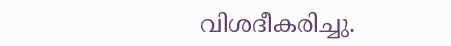വിശദീകരിച്ചു.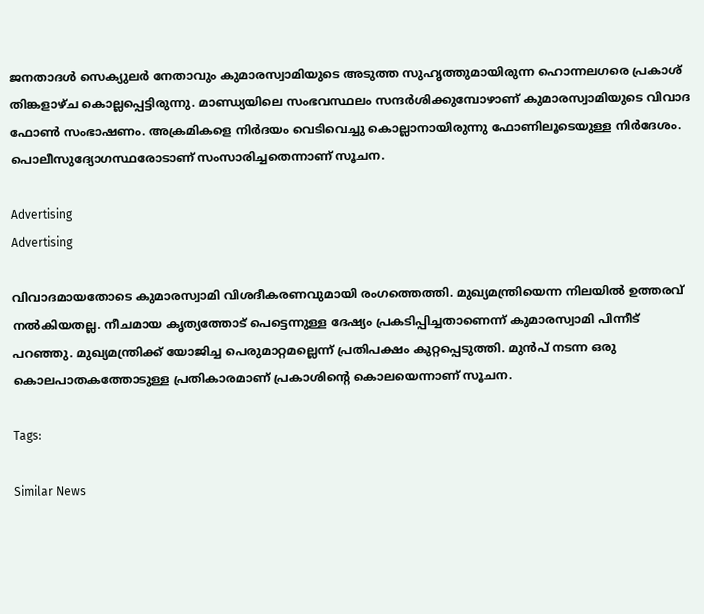ജനതാദള്‍ സെക്യുലര്‍ നേതാവും കുമാരസ്വാമിയുടെ അടുത്ത സുഹൃത്തുമായിരുന്ന ഹൊന്നലഗരെ പ്രകാശ് തിങ്കളാഴ്ച കൊല്ലപ്പെട്ടിരുന്നു. മാണ്ഡ്യയിലെ സംഭവസ്ഥലം സന്ദര്‍ശിക്കുമ്പോഴാണ് കുമാരസ്വാമിയുടെ വിവാദ ഫോണ്‍ സംഭാഷണം. അക്രമികളെ നിര്‍ദയം വെടിവെച്ചു കൊല്ലാനായിരുന്നു ഫോണിലൂടെയുള്ള നിര്‍ദേശം. പൊലീസുദ്യോഗസ്ഥരോടാണ് സംസാരിച്ചതെന്നാണ് സൂചന.

Advertising
Advertising

വിവാദമായതോടെ കുമാരസ്വാമി വിശദീകരണവുമായി രംഗത്തെത്തി. മുഖ്യമന്ത്രിയെന്ന നിലയില്‍ ഉത്തരവ് നല്‍കിയതല്ല. നീചമായ കൃത്യത്തോട് പെട്ടെന്നുള്ള ദേഷ്യം പ്രകടിപ്പിച്ചതാണെന്ന് കുമാരസ്വാമി പിന്നീട് പറഞ്ഞു. മുഖ്യമന്ത്രിക്ക് യോജിച്ച പെരുമാറ്റമല്ലെന്ന് പ്രതിപക്ഷം കുറ്റപ്പെടുത്തി. മുന്‍പ് നടന്ന ഒരു കൊലപാതകത്തോടുള്ള പ്രതികാരമാണ് പ്രകാശിന്റെ കൊലയെന്നാണ് സൂചന.

Tags:

Similar News